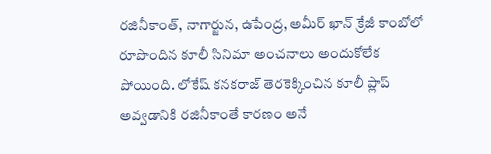రజినీకాంత్, నాగార్జున, ఉపేంద్ర, అమీర్ ఖాన్ క్రేజీ కాంబోలో రూపొందిన కూలీ సినిమా అంచనాలు అందుకోలేక పోయింది. లోకేష్ కనకరాజ్ తెరకెక్కించిన కూలీ ప్లాప్ అవ్వడానికి రజినీకాంతే కారణం అనే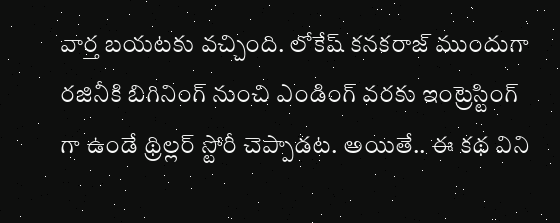వార్త బయటకు వచ్చింది. లోకేష్ కనకరాజ్ ముందుగా రజినీకి బిగినింగ్ నుంచి ఎండింగ్ వరకు ఇంట్రెస్టింగ్ గా ఉండే థ్రిల్లర్ స్టోరీ చెప్పాడట. అయితే.. ఈ కథ విని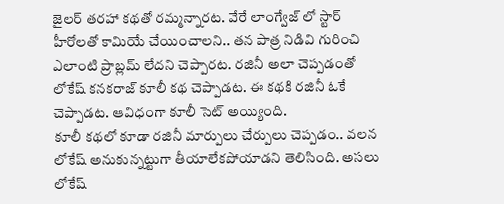జైలర్ తరహా కథతో రమ్మన్నారట. వేరే లాంగ్వేజ్ లో స్టార్ హీరోలతో కామియే చేయించాలని.. తన పాత్ర నిడివి గురించి ఎలాంటి ప్రాబ్లమ్ లేదని చెప్పారట. రజినీ అలా చెప్పడంతో లోకేష్ కనకరాజ్ కూలీ కథ చెప్పాడట. ఈ కథకి రజినీ ఓకే చెప్పాడట. ఆవిధంగా కూలీ సెట్ అయ్యింది.
కూలీ కథలో కూడా రజినీ మార్పులు చేర్పులు చెప్పడం.. వలన లోకేష్ అనుకున్నట్టుగా తీయాలేకపోయాడని తెలిసింది. అసలు లోకేష్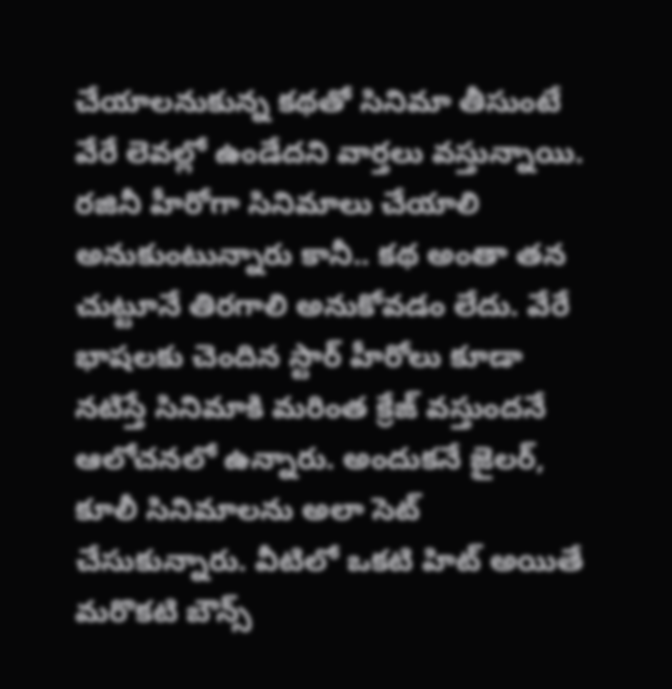చేయాలనుకున్న కథతో సినిమా తీసుంటే వేరే లెవల్లో ఉండేదని వార్తలు వస్తున్నాయి. రజినీ హీరోగా సినిమాలు చేయాలి అనుకుంటున్నారు కానీ.. కథ అంతా తన చుట్టూనే తిరగాలి అనుకోవడం లేదు. వేరే భాషలకు చెందిన స్టార్ హీరోలు కూడా నటిస్తే సినిమాకి మరింత క్రేజ్ వస్తుందనే ఆలోచనలో ఉన్నారు. అందుకనే జైలర్, కూలీ సినిమాలను అలా సెట్ చేసుకున్నారు. వీటిలో ఒకటి హిట్ అయితే మరొకటి బౌన్స్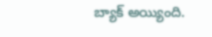బ్యాక్ అయ్యింది.